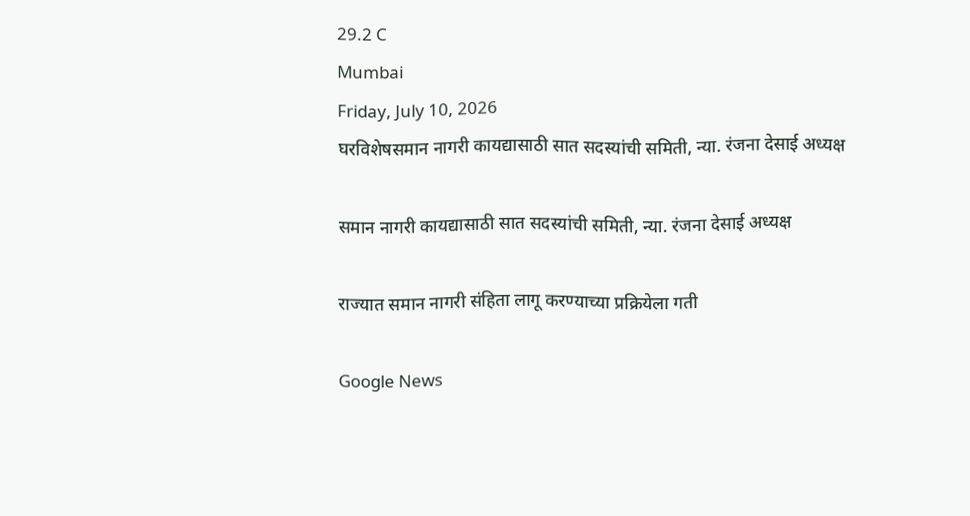29.2 C
Mumbai
Friday, July 10, 2026
घरविशेषसमान नागरी कायद्यासाठी सात सदस्यांची समिती, न्या. रंजना देसाई अध्यक्ष

समान नागरी कायद्यासाठी सात सदस्यांची समिती, न्या. रंजना देसाई अध्यक्ष

राज्यात समान नागरी संहिता लागू करण्याच्या प्रक्रियेला गती

Google News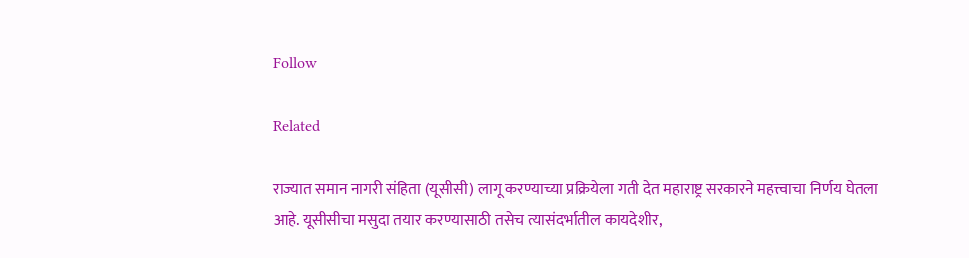Follow

Related

राज्यात समान नागरी संहिता (यूसीसी) लागू करण्याच्या प्रक्रियेला गती देत महाराष्ट्र सरकारने महत्त्वाचा निर्णय घेतला आहे. यूसीसीचा मसुदा तयार करण्यासाठी तसेच त्यासंदर्भातील कायदेशीर,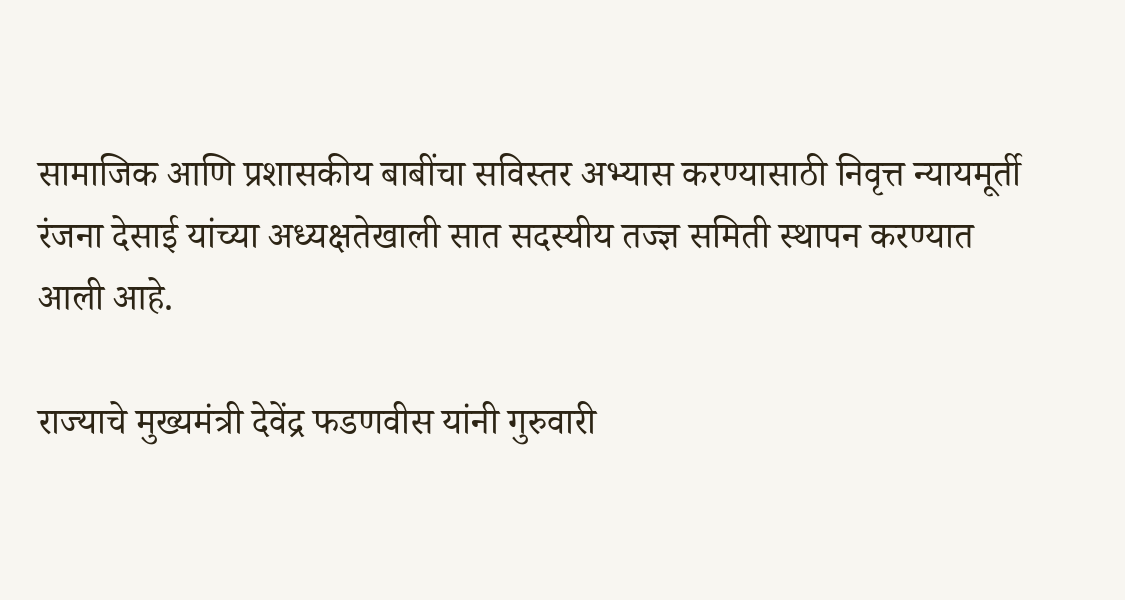सामाजिक आणि प्रशासकीय बाबींचा सविस्तर अभ्यास करण्यासाठी निवृत्त न्यायमूर्ती रंजना देसाई यांच्या अध्यक्षतेखाली सात सदस्यीय तज्ज्ञ समिती स्थापन करण्यात आली आहे.

राज्याचे मुख्यमंत्री देवेंद्र फडणवीस यांनी गुरुवारी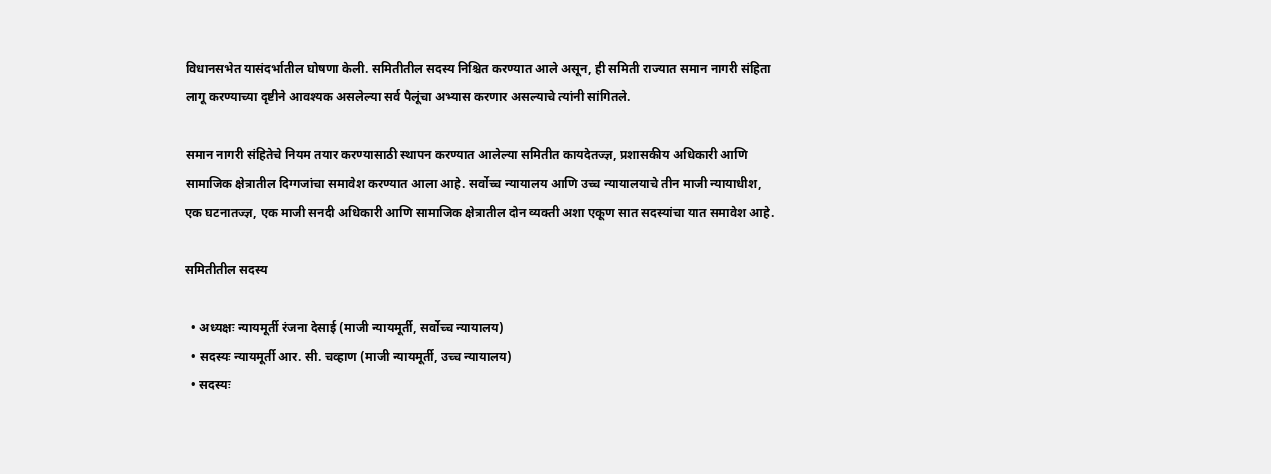विधानसभेत यासंदर्भातील घोषणा केली. समितीतील सदस्य निश्चित करण्यात आले असून, ही समिती राज्यात समान नागरी संहिता लागू करण्याच्या दृष्टीने आवश्यक असलेल्या सर्व पैलूंचा अभ्यास करणार असल्याचे त्यांनी सांगितले.

समान नागरी संहितेचे नियम तयार करण्यासाठी स्थापन करण्यात आलेल्या समितीत कायदेतज्ज्ञ, प्रशासकीय अधिकारी आणि सामाजिक क्षेत्रातील दिग्गजांचा समावेश करण्यात आला आहे. सर्वोच्च न्यायालय आणि उच्च न्यायालयाचे तीन माजी न्यायाधीश, एक घटनातज्ज्ञ, एक माजी सनदी अधिकारी आणि सामाजिक क्षेत्रातील दोन व्यक्ती अशा एकूण सात सदस्यांचा यात समावेश आहे.

समितीतील सदस्य

  • अध्यक्षः न्यायमूर्ती रंजना देसाई (माजी न्यायमूर्ती, सर्वोच्च न्यायालय)
  • सदस्यः न्यायमूर्ती आर. सी. चव्हाण (माजी न्यायमूर्ती, उच्च न्यायालय)
  • सदस्यः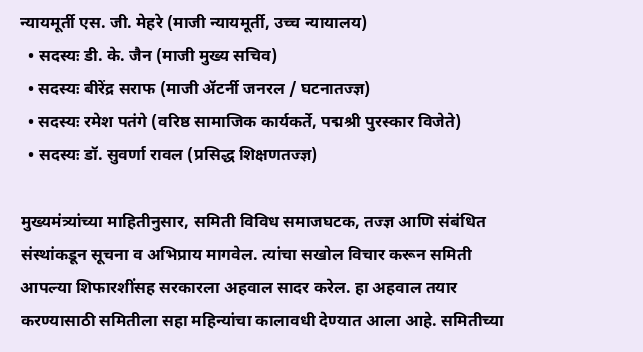न्यायमूर्ती एस. जी. मेहरे (माजी न्यायमूर्ती, उच्च न्यायालय)
  • सदस्यः डी. के. जैन (माजी मुख्य सचिव)
  • सदस्यः बीरेंद्र सराफ (माजी ॲटर्नी जनरल / घटनातज्ज्ञ)
  • सदस्यः रमेश पतंगे (वरिष्ठ सामाजिक कार्यकर्ते, पद्मश्री पुरस्कार विजेते)
  • सदस्यः डॉ. सुवर्णा रावल (प्रसिद्ध शिक्षणतज्ज्ञ)

मुख्यमंत्र्यांच्या माहितीनुसार, समिती विविध समाजघटक, तज्ज्ञ आणि संबंधित संस्थांकडून सूचना व अभिप्राय मागवेल. त्यांचा सखोल विचार करून समिती आपल्या शिफारशींसह सरकारला अहवाल सादर करेल. हा अहवाल तयार करण्यासाठी समितीला सहा महिन्यांचा कालावधी देण्यात आला आहे. समितीच्या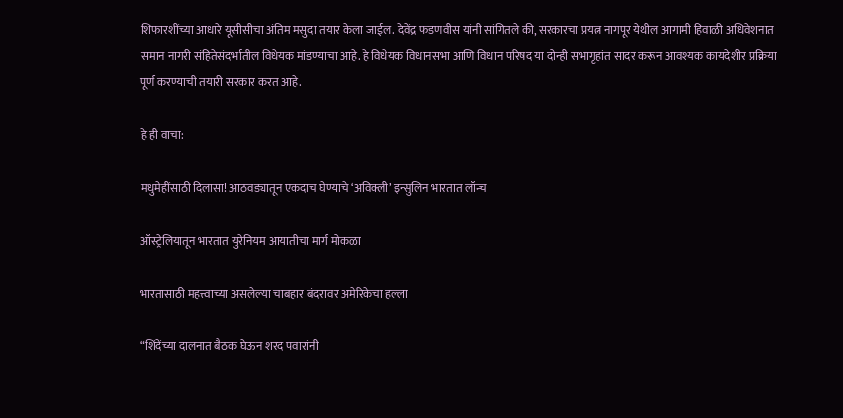शिफारशींच्या आधारे यूसीसीचा अंतिम मसुदा तयार केला जाईल. देवेंद्र फडणवीस यांनी सांगितले की, सरकारचा प्रयत्न नागपूर येथील आगामी हिवाळी अधिवेशनात समान नागरी संहितेसंदर्भातील विधेयक मांडण्याचा आहे. हे विधेयक विधानसभा आणि विधान परिषद या दोन्ही सभागृहांत सादर करून आवश्यक कायदेशीर प्रक्रिया पूर्ण करण्याची तयारी सरकार करत आहे.

हे ही वाचा:

मधुमेहींसाठी दिलासा! आठवड्यातून एकदाच घेण्याचे ‘अविक्ली’ इन्सुलिन भारतात लॉन्च

ऑस्ट्रेलियातून भारतात युरेनियम आयातीचा मार्ग मोकळा

भारतासाठी महत्त्वाच्या असलेल्या चाबहार बंदरावर अमेरिकेचा हल्ला

“शिंदेंच्या दालनात बैठक घेऊन शरद पवारांनी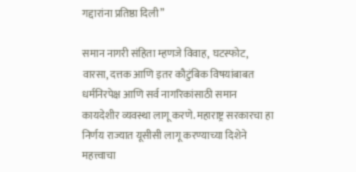गद्दारांना प्रतिष्ठा दिली”

समान नागरी संहिता म्हणजे विवाह, घटस्फोट, वारसा, दत्तक आणि इतर कौटुंबिक विषयांबाबत धर्मनिरपेक्ष आणि सर्व नागरिकांसाठी समान कायदेशीर व्यवस्था लागू करणे. महाराष्ट्र सरकारचा हा निर्णय राज्यात यूसीसी लागू करण्याच्या दिशेने महत्त्वाचा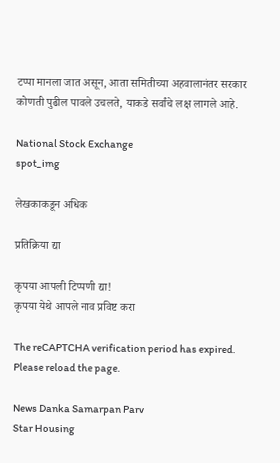टप्पा मानला जात असून, आता समितीच्या अहवालानंतर सरकार कोणती पुढील पावले उचलते, याकडे सर्वांचे लक्ष लागले आहे.

National Stock Exchange
spot_img

लेखकाकडून अधिक

प्रतिक्रिया द्या

कृपया आपली टिप्पणी द्या!
कृपया येथे आपले नाव प्रविष्ट करा

The reCAPTCHA verification period has expired. Please reload the page.

News Danka Samarpan Parv
Star Housing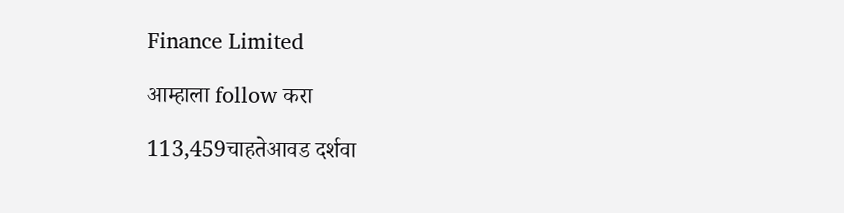Finance Limited

आम्हाला follow करा

113,459चाहतेआवड दर्शवा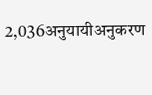2,036अनुयायीअनुकरण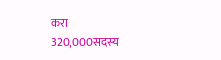करा
320,000सदस्य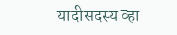यादीसदस्य व्हा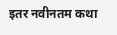इतर नवीनतम कथा